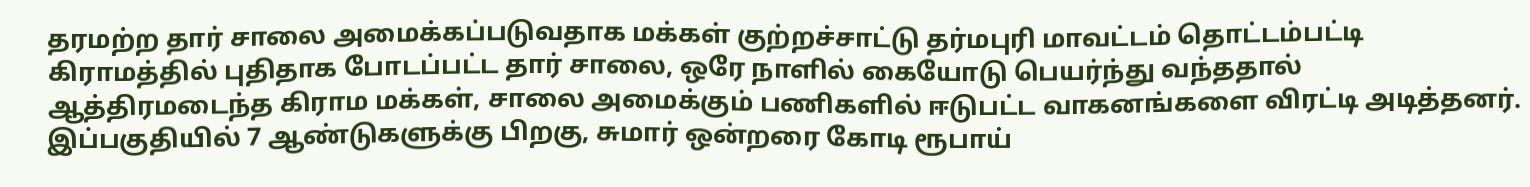தரமற்ற தார் சாலை அமைக்கப்படுவதாக மக்கள் குற்றச்சாட்டு தர்மபுரி மாவட்டம் தொட்டம்பட்டி கிராமத்தில் புதிதாக போடப்பட்ட தார் சாலை, ஒரே நாளில் கையோடு பெயர்ந்து வந்ததால் ஆத்திரமடைந்த கிராம மக்கள், சாலை அமைக்கும் பணிகளில் ஈடுபட்ட வாகனங்களை விரட்டி அடித்தனர். இப்பகுதியில் 7 ஆண்டுகளுக்கு பிறகு, சுமார் ஒன்றரை கோடி ரூபாய்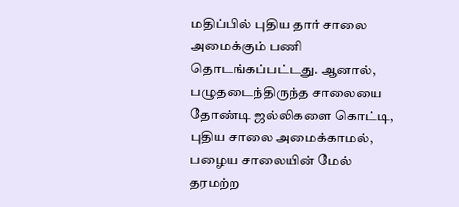மதிப்பில் புதிய தார் சாலை அமைக்கும் பணி தொடங்கப்பட்டது. ஆனால், பழுதடைந்திருந்த சாலையை தோண்டி ஜல்லிகளை கொட்டி, புதிய சாலை அமைக்காமல், பழைய சாலையின் மேல் தரமற்ற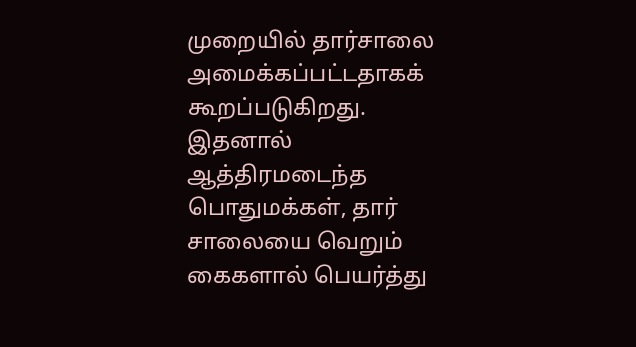முறையில் தார்சாலை அமைக்கப்பட்டதாகக் கூறப்படுகிறது. இதனால் ஆத்திரமடைந்த பொதுமக்கள், தார் சாலையை வெறும் கைகளால் பெயர்த்து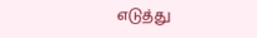எடுத்து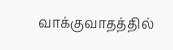வாக்குவாதத்தில்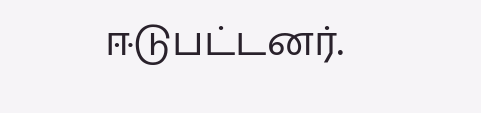ஈடுபட்டனர்.